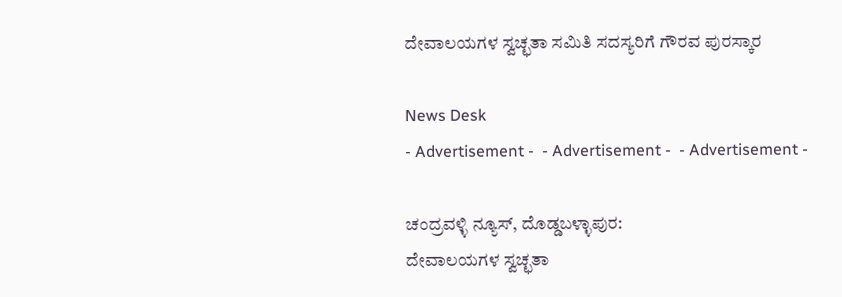ದೇವಾಲಯಗಳ ಸ್ವಚ್ಛತಾ ಸಮಿತಿ ಸದಸ್ಯರಿಗೆ ಗೌರವ ಪುರಸ್ಕಾರ

News Desk
- Advertisement -  - Advertisement -  - Advertisement -

ಚಂದ್ರವಳ್ಳಿ ನ್ಯೂಸ್, ದೊಡ್ಡಬಳ್ಳಾಪುರ:
ದೇವಾಲಯಗಳ ಸ್ವಚ್ಛತಾ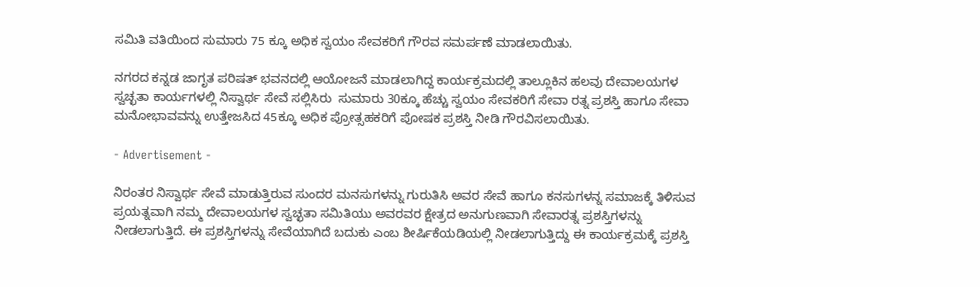ಸಮಿತಿ ವತಿಯಿಂದ ಸುಮಾರು 75 ಕ್ಕೂ ಅಧಿಕ ಸ್ವಯಂ ಸೇವಕರಿಗೆ ಗೌರವ ಸಮರ್ಪಣೆ ಮಾಡಲಾಯಿತು.

ನಗರದ ಕನ್ನಡ ಜಾಗೃತ ಪರಿಷತ್ ಭವನದಲ್ಲಿ ಆಯೋಜನೆ ಮಾಡಲಾಗಿದ್ದ ಕಾರ್ಯಕ್ರಮದಲ್ಲಿ ತಾಲ್ಲೂಕಿನ ಹಲವು ದೇವಾಲಯಗಳ ಸ್ವಚ್ಛತಾ ಕಾರ್ಯಗಳಲ್ಲಿ ನಿಸ್ವಾರ್ಥ ಸೇವೆ ಸಲ್ಲಿಸಿರು  ಸುಮಾರು 30ಕ್ಕೂ ಹೆಚ್ಚು ಸ್ವಯಂ ಸೇವಕರಿಗೆ ಸೇವಾ ರತ್ನ ಪ್ರಶಸ್ತಿ ಹಾಗೂ ಸೇವಾ ಮನೋಭಾವವನ್ನು ಉತ್ತೇಜಸಿದ 45ಕ್ಕೂ ಅಧಿಕ ಪ್ರೋತ್ಸಹಕರಿಗೆ ಪೋಷಕ ಪ್ರಶಸ್ತಿ ನೀಡಿ ಗೌರವಿಸಲಾಯಿತು.

- Advertisement -

ನಿರಂತರ ನಿಸ್ವಾರ್ಥ ಸೇವೆ ಮಾಡುತ್ತಿರುವ ಸುಂದರ ಮನಸುಗಳನ್ನು ಗುರುತಿಸಿ ಅವರ ಸೇವೆ ಹಾಗೂ ಕನಸುಗಳನ್ನ ಸಮಾಜಕ್ಕೆ ತಿಳಿಸುವ ಪ್ರಯತ್ನವಾಗಿ ನಮ್ಮ ದೇವಾಲಯಗಳ ಸ್ವಚ್ಛತಾ ಸಮಿತಿಯು ಅವರವರ ಕ್ಷೇತ್ರದ ಅನುಗುಣವಾಗಿ ಸೇವಾರತ್ನ ಪ್ರಶಸ್ತಿಗಳನ್ನು ನೀಡಲಾಗುತ್ತಿದೆ. ಈ ಪ್ರಶಸ್ತಿಗಳನ್ನು ಸೇವೆಯಾಗಿದೆ ಬದುಕು ಎಂಬ ಶೀರ್ಷಿಕೆಯಡಿಯಲ್ಲಿ ನೀಡಲಾಗುತ್ತಿದ್ದು ಈ ಕಾರ್ಯಕ್ರಮಕ್ಕೆ ಪ್ರಶಸ್ತಿ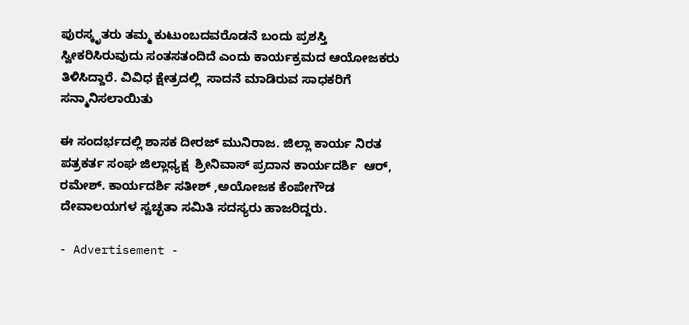ಪುರಸ್ಕೃತರು ತಮ್ಮ ಕುಟುಂಬದವರೊಡನೆ ಬಂದು ಪ್ರಶಸ್ತಿ ಸ್ವೀಕರಿಸಿರುವುದು ಸಂತಸತಂದಿದೆ ಎಂದು ಕಾರ್ಯಕ್ರಮದ ಆಯೋಜಕರು ತಿಳಿಸಿದ್ದಾರೆ. ವಿವಿಧ ಕ್ಷೇತ್ರದಲ್ಲಿ  ಸಾದನೆ ಮಾಡಿರುವ ಸಾಧಕರಿಗೆ ಸನ್ಮಾನಿಸಲಾಯಿತು

ಈ ಸಂದರ್ಭದಲ್ಲಿ ಶಾಸಕ ದೀರಜ್ ಮುನಿರಾಜ. ಜಿಲ್ಲಾ ಕಾರ್ಯ ನಿರತ ಪತ್ರಕರ್ತ ಸಂಘ ಜಿಲ್ಲಾಧ್ಯಕ್ಷ  ಶ್ರೀನಿವಾಸ್ ಪ್ರದಾನ ಕಾರ್ಯದರ್ಶಿ  ಆರ್, ರಮೇಶ್. ಕಾರ್ಯದರ್ಶಿ ಸತೀಶ್ ,ಅಯೋಜಕ ಕೆಂಪೇಗೌಡ  ದೇವಾಲಯಗಳ ಸ್ವಚ್ಛತಾ ಸಮಿತಿ ಸದಸ್ಯರು ಹಾಜರಿದ್ದರು.

- Advertisement -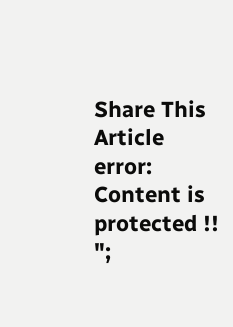Share This Article
error: Content is protected !!
";